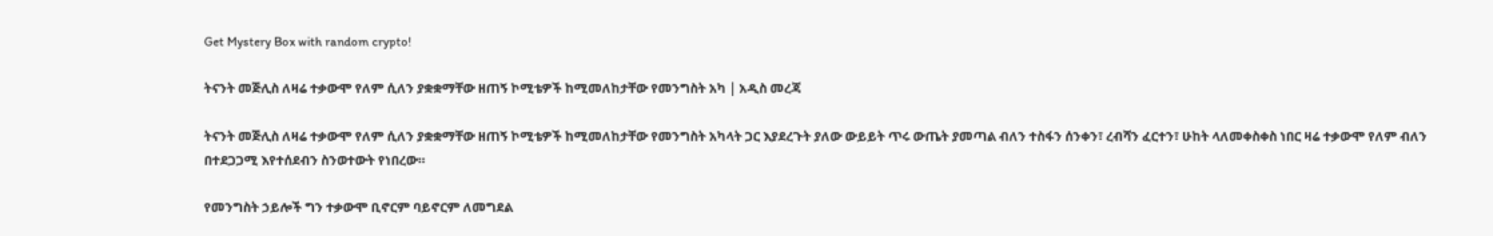Get Mystery Box with random crypto!

ትናንት መጅሊስ ለዛሬ ተቃውሞ የለም ሲለን ያቋቋማቸው ዘጠኝ ኮሚቴዎች ከሚመለከታቸው የመንግስት አካ | አዲስ መረጃ

ትናንት መጅሊስ ለዛሬ ተቃውሞ የለም ሲለን ያቋቋማቸው ዘጠኝ ኮሚቴዎች ከሚመለከታቸው የመንግስት አካላት ጋር እያደረጉት ያለው ውይይት ጥሩ ውጤት ያመጣል ብለን ተስፋን ሰንቀን፣ ረብሻን ፈርተን፣ ሁከት ላለመቀስቀስ ነበር ዛሬ ተቃውሞ የለም ብለን በተደጋጋሚ እየተሰደብን ስንወተውት የነበረው።

የመንግስት ኃይሎች ግን ተቃውሞ ቢኖርም ባይኖርም ለመግደል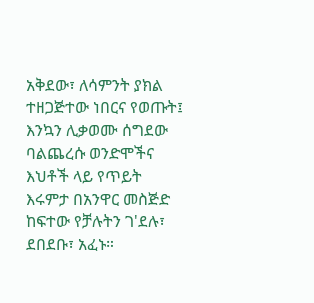አቅደው፣ ለሳምንት ያክል ተዘጋጅተው ነበርና የወጡት፤ እንኳን ሊቃወሙ ሰግደው ባልጨረሱ ወንድሞችና እህቶች ላይ የጥይት እሩምታ በአንዋር መስጅድ ከፍተው የቻሉትን ገ'ደሉ፣ ደበደቡ፣ አፈኑ።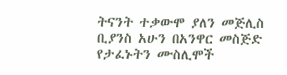ትናንት ተቃውሞ ያለን መጅሊስ ቢያንስ አሁን በአንዋር መስጅድ የታፈኑትን ሙስሊሞች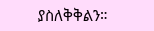ያስለቅቅልን።